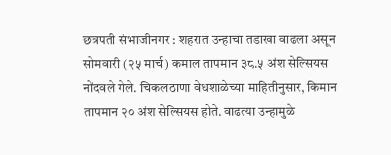छत्रपती संभाजीनगर : शहरात उन्हाचा तडाखा वाढला असून सोमवारी (२५ मार्च) कमाल तापमान ३८.५ अंश सेल्सियस नोंदवले गेले. चिकलठाणा वेधशाळेच्या माहितीनुसार, किमान तापमान २० अंश सेल्सियस होते. वाढत्या उन्हामुळे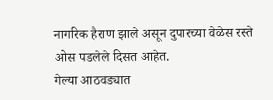नागरिक हैराण झाले असून दुपारच्या वेळेस रस्ते ओस पडलेले दिसत आहेत.
गेल्या आठवड्यात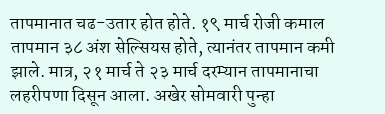तापमानात चढ-उतार होत होते. १९ मार्च रोजी कमाल तापमान ३८ अंश सेल्सियस होते, त्यानंतर तापमान कमी झाले. मात्र, २१ मार्च ते २३ मार्च दरम्यान तापमानाचा लहरीपणा दिसून आला. अखेर सोमवारी पुन्हा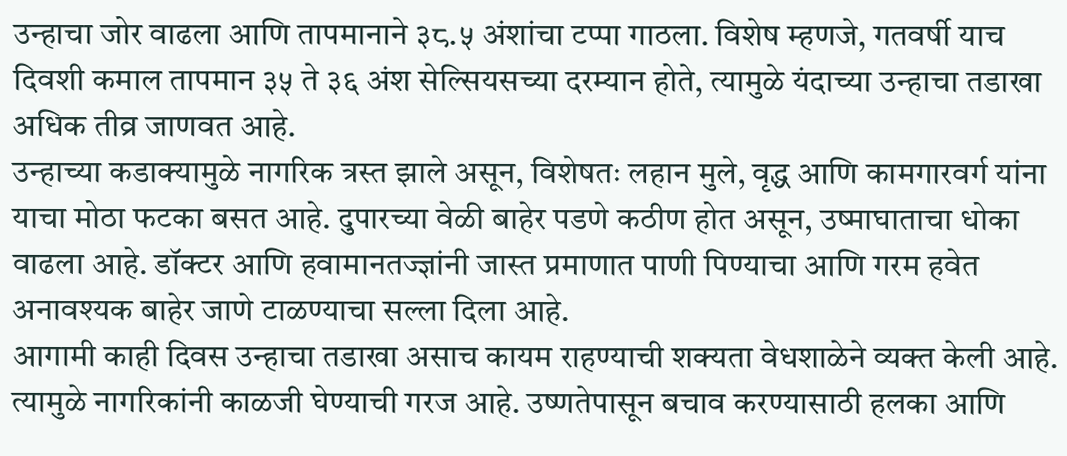उन्हाचा जोर वाढला आणि तापमानाने ३८.५ अंशांचा टप्पा गाठला. विशेष म्हणजे, गतवर्षी याच दिवशी कमाल तापमान ३५ ते ३६ अंश सेल्सियसच्या दरम्यान होते, त्यामुळे यंदाच्या उन्हाचा तडाखा अधिक तीव्र जाणवत आहे.
उन्हाच्या कडाक्यामुळे नागरिक त्रस्त झाले असून, विशेषतः लहान मुले, वृद्ध आणि कामगारवर्ग यांना याचा मोठा फटका बसत आहे. दुपारच्या वेळी बाहेर पडणे कठीण होत असून, उष्माघाताचा धोका वाढला आहे. डॉक्टर आणि हवामानतज्ज्ञांनी जास्त प्रमाणात पाणी पिण्याचा आणि गरम हवेत अनावश्यक बाहेर जाणे टाळण्याचा सल्ला दिला आहे.
आगामी काही दिवस उन्हाचा तडाखा असाच कायम राहण्याची शक्यता वेधशाळेने व्यक्त केली आहे. त्यामुळे नागरिकांनी काळजी घेण्याची गरज आहे. उष्णतेपासून बचाव करण्यासाठी हलका आणि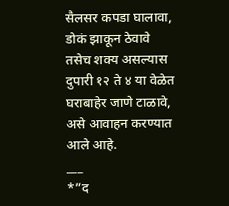सैलसर कपडा घालावा, डोकं झाकून ठेवावे तसेच शक्य असल्यास दुपारी १२ ते ४ या वेळेत घराबाहेर जाणे टाळावे, असे आवाहन करण्यात आले आहे.
___
*”द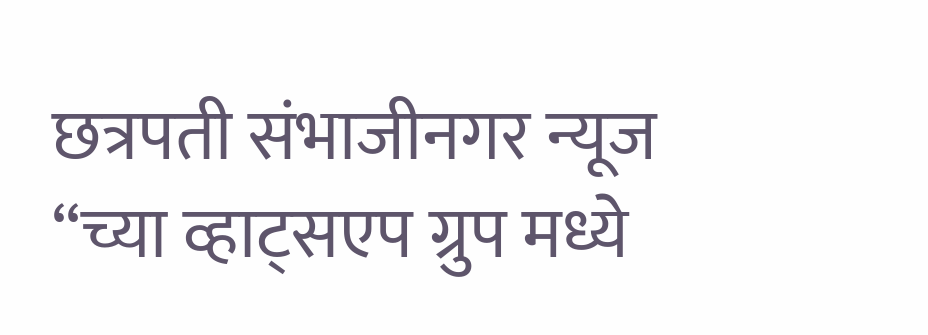छत्रपती संभाजीनगर न्यूज “च्या व्हाट्सएप ग्रुप मध्ये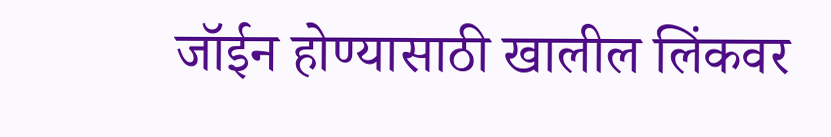जॉईन होण्यासाठी खालील लिंकवर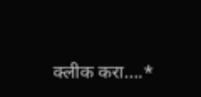क्लीक करा….*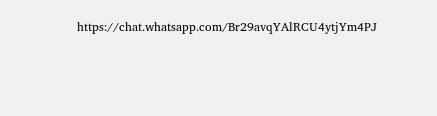https://chat.whatsapp.com/Br29avqYAlRCU4ytjYm4PJ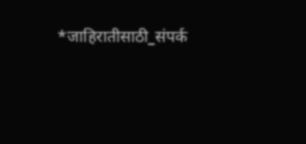*जाहिरातीसाठी_संपर्क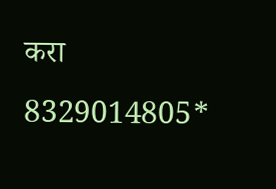करा 8329014805*